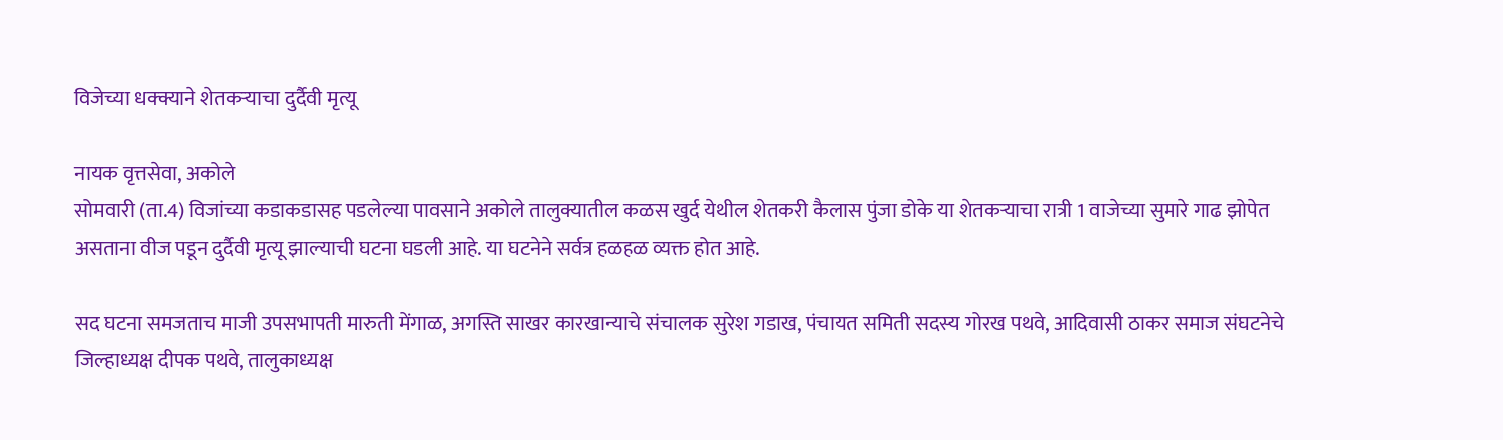विजेच्या धक्क्याने शेतकर्‍याचा दुर्दैवी मृत्यू

नायक वृत्तसेवा, अकोले
सोमवारी (ता.4) विजांच्या कडाकडासह पडलेल्या पावसाने अकोले तालुक्यातील कळस खुर्द येथील शेतकरी कैलास पुंजा डोके या शेतकर्‍याचा रात्री 1 वाजेच्या सुमारे गाढ झोपेत असताना वीज पडून दुर्दैवी मृत्यू झाल्याची घटना घडली आहे. या घटनेने सर्वत्र हळहळ व्यक्त होत आहे.

सद घटना समजताच माजी उपसभापती मारुती मेंगाळ, अगस्ति साखर कारखान्याचे संचालक सुरेश गडाख, पंचायत समिती सदस्य गोरख पथवे, आदिवासी ठाकर समाज संघटनेचे जिल्हाध्यक्ष दीपक पथवे, तालुकाध्यक्ष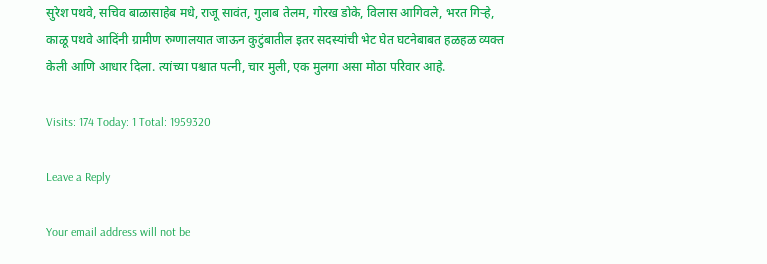सुरेश पथवे, सचिव बाळासाहेब मधे, राजू सावंत, गुलाब तेलम, गोरख डोके, विलास आगिवले, भरत गिर्‍हे, काळू पथवे आदिंनी ग्रामीण रुग्णालयात जाऊन कुटुंबातील इतर सदस्यांची भेट घेत घटनेबाबत हळहळ व्यक्त केली आणि आधार दिला. त्यांच्या पश्चात पत्नी, चार मुली, एक मुलगा असा मोठा परिवार आहे.

Visits: 174 Today: 1 Total: 1959320

Leave a Reply

Your email address will not be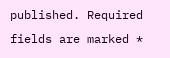published. Required fields are marked *